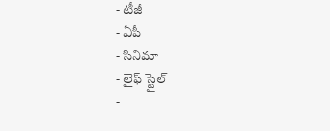- టీజీ
- ఏపీ
- సినిమా
- లైఫ్ స్టైల్
-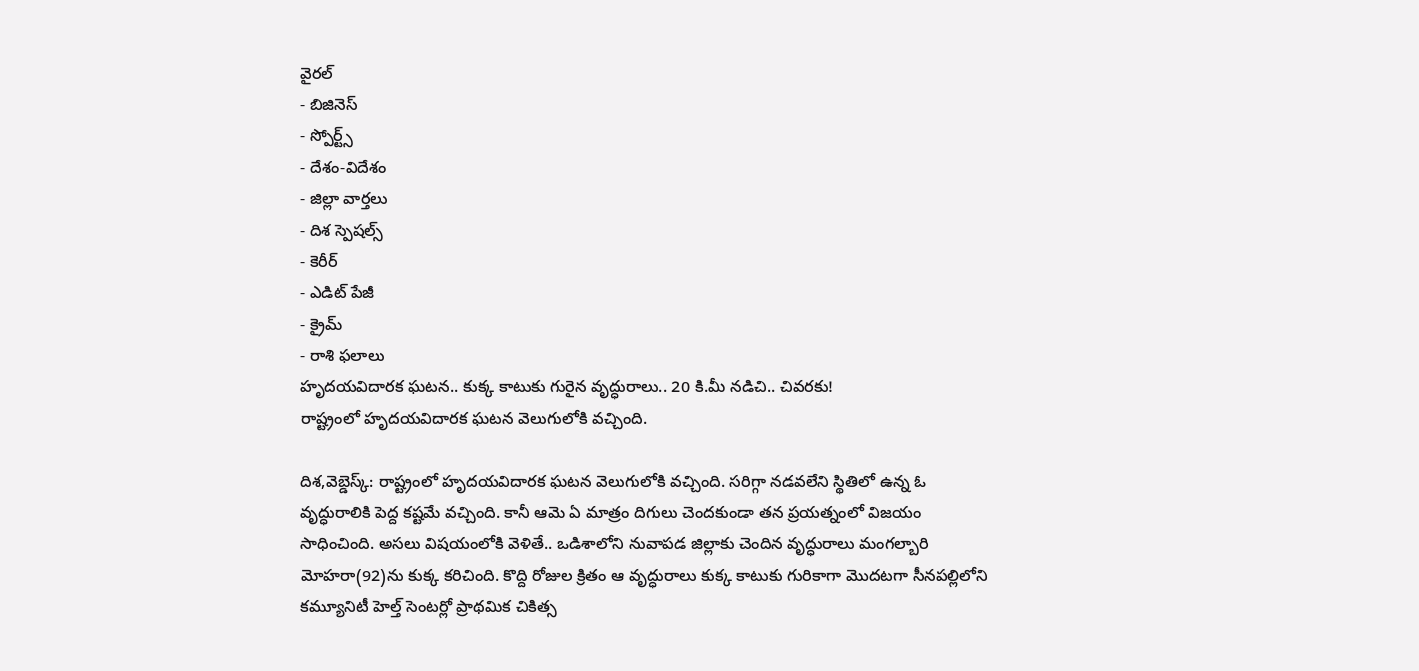వైరల్
- బిజినెస్
- స్పోర్ట్స్
- దేశం-విదేశం
- జిల్లా వార్తలు
- దిశ స్పెషల్స్
- కెరీర్
- ఎడిట్ పేజీ
- క్రైమ్
- రాశి ఫలాలు
హృదయవిదారక ఘటన.. కుక్క కాటుకు గురైన వృద్ధురాలు.. 20 కి.మీ నడిచి.. చివరకు!
రాష్ట్రంలో హృదయవిదారక ఘటన వెలుగులోకి వచ్చింది.

దిశ,వెబ్డెస్క్: రాష్ట్రంలో హృదయవిదారక ఘటన వెలుగులోకి వచ్చింది. సరిగ్గా నడవలేని స్థితిలో ఉన్న ఓ వృద్ధురాలికి పెద్ద కష్టమే వచ్చింది. కానీ ఆమె ఏ మాత్రం దిగులు చెందకుండా తన ప్రయత్నంలో విజయం సాధించింది. అసలు విషయంలోకి వెళితే.. ఒడిశాలోని నువాపడ జిల్లాకు చెందిన వృద్ధురాలు మంగల్బారి మోహరా(92)ను కుక్క కరిచింది. కొద్ది రోజుల క్రితం ఆ వృద్ధురాలు కుక్క కాటుకు గురికాగా మొదటగా సీనపల్లిలోని కమ్యూనిటీ హెల్త్ సెంటర్లో ప్రాథమిక చికిత్స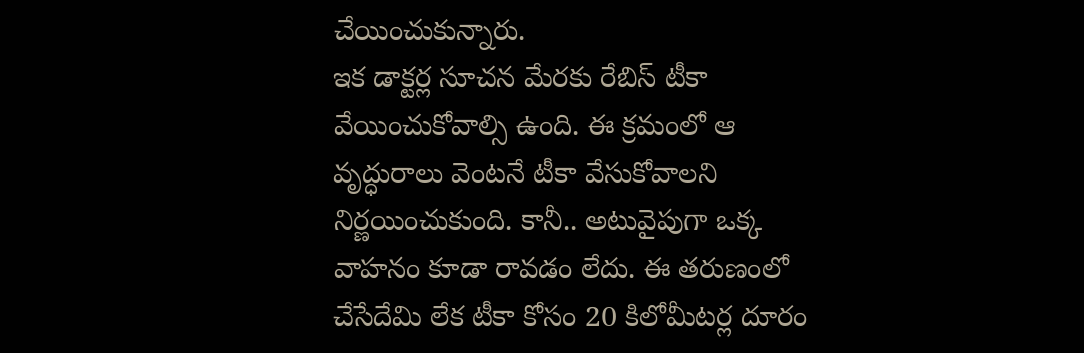చేయించుకున్నారు.
ఇక డాక్టర్ల సూచన మేరకు రేబిస్ టీకా వేయించుకోవాల్సి ఉంది. ఈ క్రమంలో ఆ వృద్ధురాలు వెంటనే టీకా వేసుకోవాలని నిర్ణయించుకుంది. కానీ.. అటువైపుగా ఒక్క వాహనం కూడా రావడం లేదు. ఈ తరుణంలో చేసేదేమి లేక టీకా కోసం 20 కిలోమీటర్ల దూరం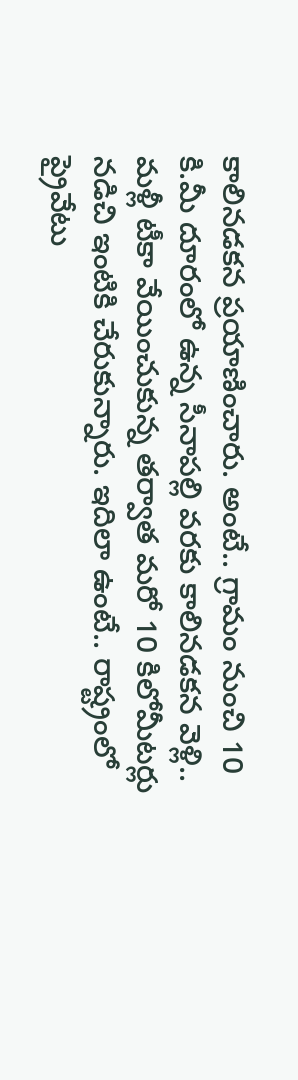కాలినడకన ప్రయాణించారు. అంటే.. గ్రామం నుంచి 10 కి.మీ దూరంలో ఉన్న సీనాపల్లి వరకు కాలినడకన వెళ్లి.. మళ్లీ టీకా వేయించుకున్న తర్వాత మరో 10 కిలోమీటర్లు నడిచి ఇంటికి చేరుకున్నారు. ఇదిలా ఉంటే.. రాష్ట్రంలో ప్రైవేటు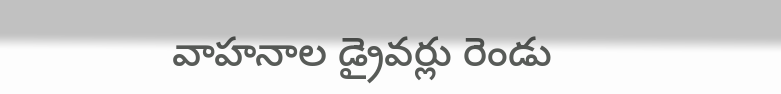వాహనాల డ్రైవర్లు రెండు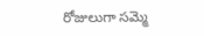రోజులుగా సమ్మె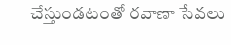చేస్తుండటంతో రవాణా సేవలు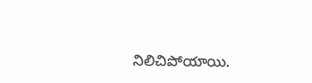నిలిచిపోయాయి.